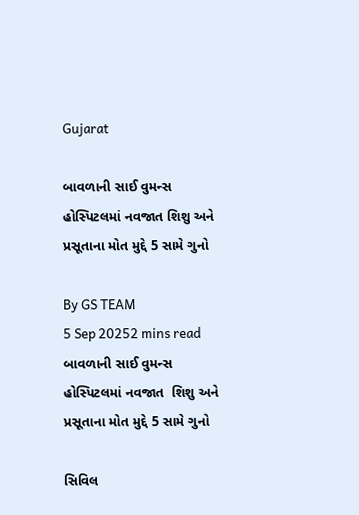Gujarat

બાવળાની સાઈ વુમન્સ હોસ્પિટલમાં નવજાત શિશુ અને પ્રસૂતાના મોત મુદ્દે 5 સામે ગુનો

By GS TEAM
5 Sep 20252 mins read
બાવળાની સાઈ વુમન્સ હોસ્પિટલમાં નવજાત  શિશુ અને પ્રસૂતાના મોત મુદ્દે 5 સામે ગુનો

સિવિલ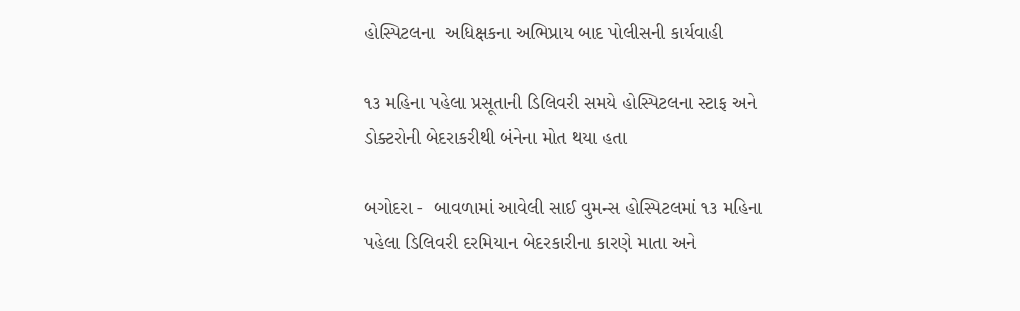હોસ્પિટલના  અધિક્ષકના અભિપ્રાય બાદ પોલીસની કાર્યવાહી

૧૩ મહિના પહેલા પ્રસૂતાની ડિલિવરી સમયે હોસ્પિટલના સ્ટાફ અને ડોક્ટરોની બેદરાકરીથી બંનેના મોત થયા હતા

બગોદરા -  બાવળામાં આવેલી સાઈ વુમન્સ હોસ્પિટલમાં ૧૩ મહિના પહેલા ડિલિવરી દરમિયાન બેદરકારીના કારણે માતા અને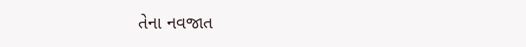તેના નવજાત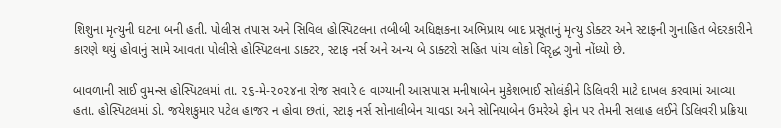શિશુના મૃત્યુની ઘટના બની હતી. પોલીસ તપાસ અને સિવિલ હોસ્પિટલના તબીબી અધિક્ષકના અભિપ્રાય બાદ પ્રસૂતાનું મૃત્યુ ડોક્ટર અને સ્ટાફની ગુનાહિત બેદરકારીને કારણે થયું હોવાનું સામે આવતા પોલીસે હોસ્પિટલના ડાક્ટર, સ્ટાફ નર્સ અને અન્ય બે ડાક્ટરો સહિત પાંચ લોકો વિરૃદ્ધ ગુનો નોંધ્યો છે.

બાવળાની સાઈ વુમન્સ હોસ્પિટલમાં તા. ૨૬-મે-૨૦૨૪ના રોજ સવારે ૯ વાગ્યાની આસપાસ મનીષાબેન મુકેશભાઈ સોલંકીને ડિલિવરી માટે દાખલ કરવામાં આવ્યા હતા. હોસ્પિટલમાં ડો. જયેશકુમાર પટેલ હાજર ન હોવા છતાં, સ્ટાફ નર્સ સોનાલીબેન ચાવડા અને સોનિયાબેન ઉમરેએ ફોન પર તેમની સલાહ લઈને ડિલિવરી પ્રક્રિયા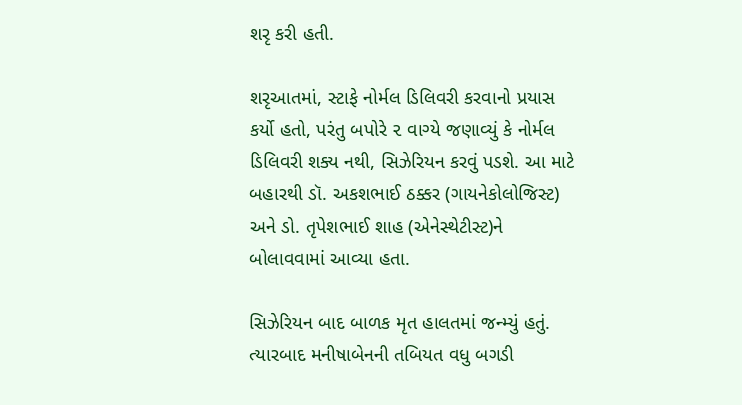શરૃ કરી હતી.

શરૃઆતમાં, સ્ટાફે નોર્મલ ડિલિવરી કરવાનો પ્રયાસ કર્યો હતો, પરંતુ બપોરે ૨ વાગ્યે જણાવ્યું કે નોર્મલ ડિલિવરી શક્ય નથી, સિઝેરિયન કરવું પડશે. આ માટે બહારથી ડૉ. અકશભાઈ ઠક્કર (ગાયનેકોલોજિસ્ટ) અને ડો. તૃપેશભાઈ શાહ (એનેસ્થેટીસ્ટ)ને બોલાવવામાં આવ્યા હતા.

સિઝેરિયન બાદ બાળક મૃત હાલતમાં જન્મ્યું હતું. ત્યારબાદ મનીષાબેનની તબિયત વધુ બગડી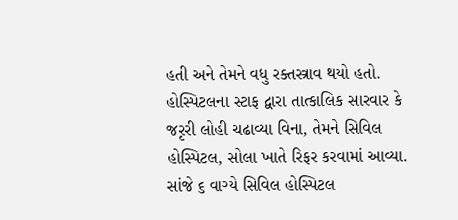હતી અને તેમને વધુ રક્તસ્ત્રાવ થયો હતો. હોસ્પિટલના સ્ટાફ દ્વારા તાત્કાલિક સારવાર કે જરૃરી લોહી ચઢાવ્યા વિના, તેમને સિવિલ હોસ્પિટલ, સોલા ખાતે રિફર કરવામાં આવ્યા. સાંજે ૬ વાગ્યે સિવિલ હોસ્પિટલ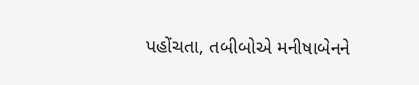પહોંચતા, તબીબોએ મનીષાબેનને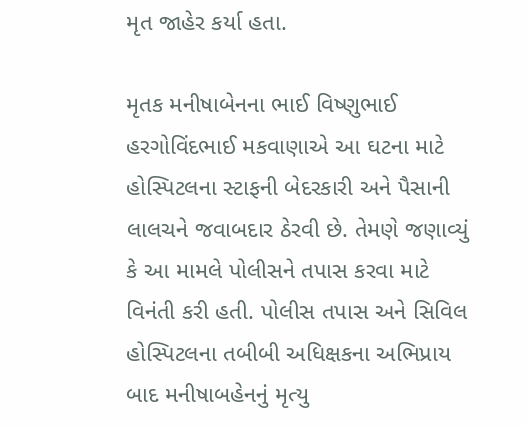મૃત જાહેર કર્યા હતા.

મૃતક મનીષાબેનના ભાઈ વિષ્ણુભાઈ હરગોવિંદભાઈ મકવાણાએ આ ઘટના માટે હોસ્પિટલના સ્ટાફની બેદરકારી અને પૈસાની લાલચને જવાબદાર ઠેરવી છે. તેમણે જણાવ્યું કે આ મામલે પોલીસને તપાસ કરવા માટે વિનંતી કરી હતી. પોલીસ તપાસ અને સિવિલ હોસ્પિટલના તબીબી અધિક્ષકના અભિપ્રાય બાદ મનીષાબહેનનું મૃત્યુ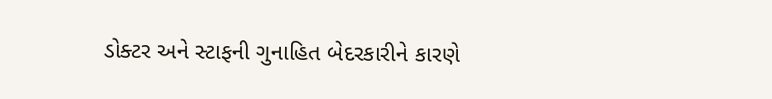ડોક્ટર અને સ્ટાફની ગુનાહિત બેદરકારીને કારણે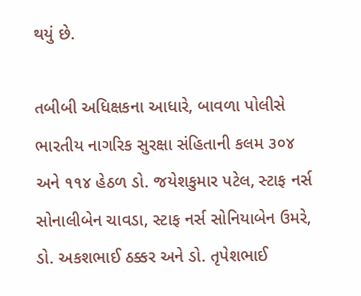થયું છે.

તબીબી અધિક્ષકના આધારે, બાવળા પોલીસે ભારતીય નાગરિક સુરક્ષા સંહિતાની કલમ ૩૦૪ અને ૧૧૪ હેઠળ ડો. જયેશકુમાર પટેલ, સ્ટાફ નર્સ સોનાલીબેન ચાવડા, સ્ટાફ નર્સ સોનિયાબેન ઉમરે, ડો. અકશભાઈ ઠક્કર અને ડો. તૃપેશભાઈ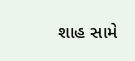શાહ સામે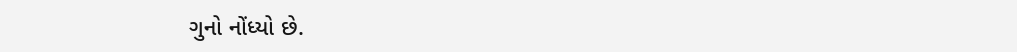ગુનો નોંધ્યો છે.